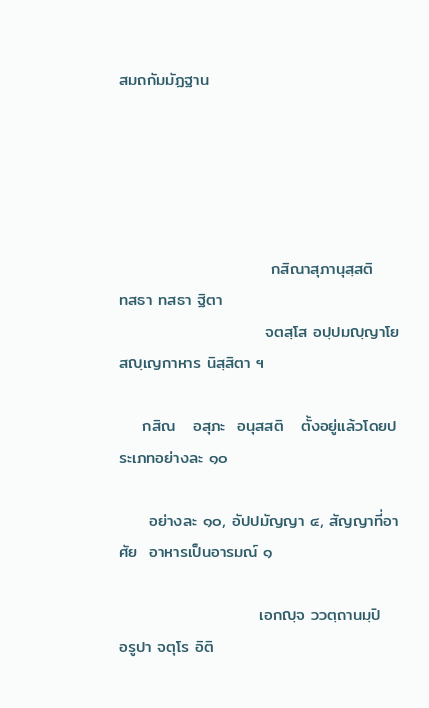สมถกัมมัฏฐาน





                          กสิณาสุภานุสฺสติ       ทสธา ทสธา ฐิตา
                         จตสฺโส อปฺปมญฺญาโย    สญฺเญกาหาร นิสฺสิตา ฯ

    กสิณ   อสุภะ  อนุสสติ   ตั้งอยู่แล้วโดยประเภทอย่างละ ๑๐

     อย่างละ ๑๐, อัปปมัญญา ๔, สัญญาที่อาศัย  อาหารเป็นอารมณ์ ๑

                        เอกญฺจ ววตฺถานมฺปิ         อรูปา จตุโร อิติ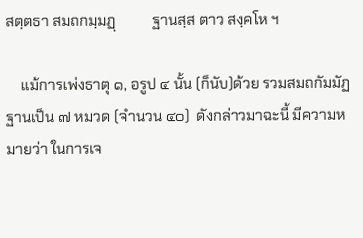สตฺตธา สมถกมฺมฏฺ          ฐานสฺส ตาว สงฺคโห ฯ

    แม้การเพ่งธาตุ ๑, อรูป ๔ นั้น (ก็นับ)ด้วย รวมสมถกัมมัฏฐานเป็น ๗ หมวด (จำนวน ๔๐)  ดังกล่าวมาฉะนี้ มีความหมายว่า ในการเจ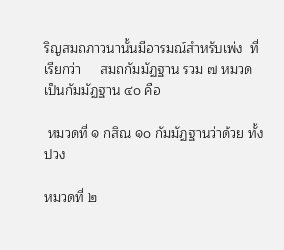ริญสมถภาวนานั้นมีอารมณ์สำหรับเพ่ง  ที่เรียกว่า     สมถกัมมัฏฐาน รวม ๗ หมวด เป็นกัมมัฏฐาน ๔๐ คือ

 หมวดที่ ๑ กสิณ ๑๐ กัมมัฏฐานว่าด้วย ทั้งปวง

หมวดที่ ๒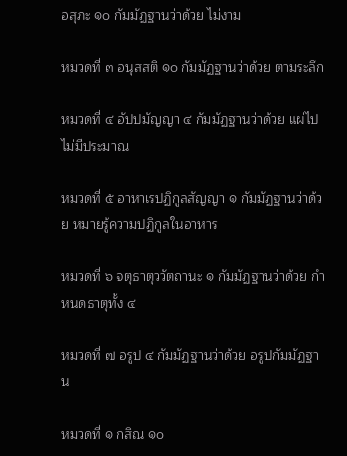อสุภะ ๑๐ กัมมัฏฐานว่าด้วย ไม่งาม

หมวดที่ ๓ อนุสสติ ๑๐ กัมมัฏฐานว่าด้วย ตามระลึก

หมวดที่ ๔ อัปปมัญญา ๔ กัมมัฏฐานว่าด้วย แผ่ไปไม่มีประมาณ

หมวดที่ ๕ อาหาเรปฏิกูลสัญญา ๑ กัมมัฏฐานว่าด้วย หมายรู้ความปฏิกูลในอาหาร

หมวดที่ ๖ จตุธาตุววัตถานะ ๑ กัมมัฏฐานว่าด้วย กำหนดธาตุทั้ง ๔

หมวดที่ ๗ อรูป ๔ กัมมัฏฐานว่าด้วย อรูปกัมมัฏฐาน

หมวดที่ ๑ กสิณ ๑๐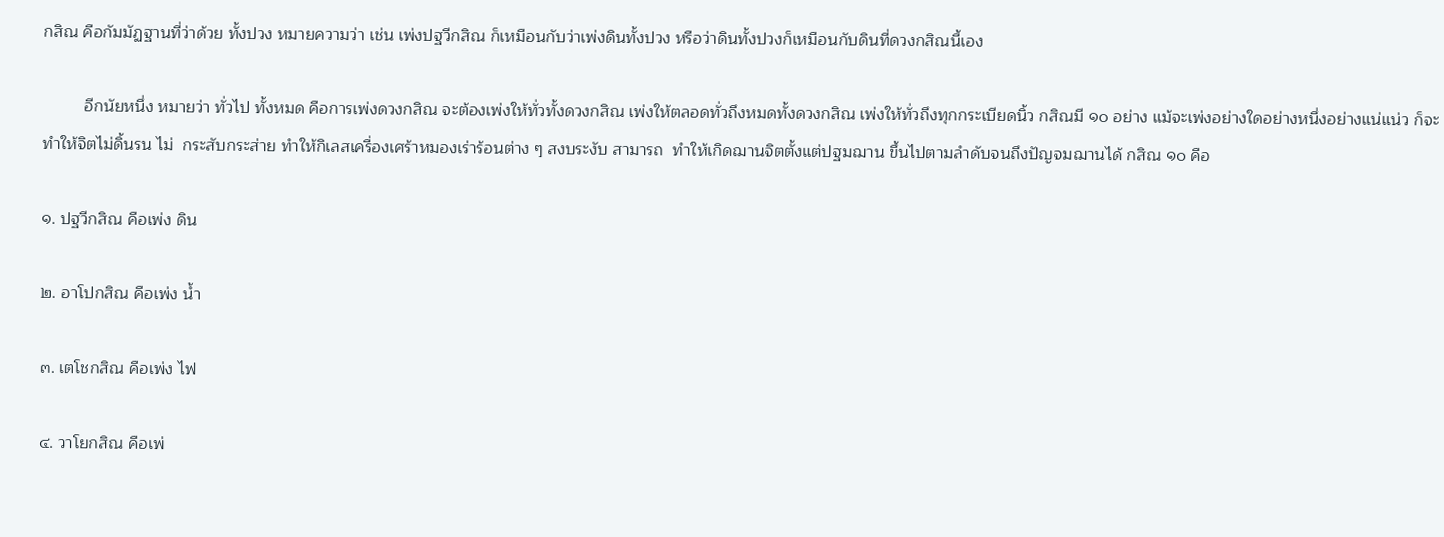กสิณ คือกัมมัฏฐานที่ว่าด้วย ทั้งปวง หมายความว่า เช่น เพ่งปฐวีกสิณ ก็เหมือนกับว่าเพ่งดินทั้งปวง หรือว่าดินทั้งปวงก็เหมือนกับดินที่ดวงกสิณนี้เอง

         อีกนัยหนึ่ง หมายว่า ทั่วไป ทั้งหมด คือการเพ่งดวงกสิณ จะต้องเพ่งให้ทั่วทั้งดวงกสิณ เพ่งให้ตลอดทั่วถึงหมดทั้งดวงกสิณ เพ่งให้ทั่วถึงทุกกระเบียดนิ้ว กสิณมี ๑๐ อย่าง แม้จะเพ่งอย่างใดอย่างหนึ่งอย่างแน่แน่ว ก็จะทำให้จิตไม่ดิ้นรน ไม่  กระสับกระส่าย ทำให้กิเลสเครื่องเศร้าหมองเร่าร้อนต่าง ๆ สงบระงับ สามารถ  ทำให้เกิดฌานจิตตั้งแต่ปฐมฌาน ขึ้นไปตามลำดับจนถึงปัญจมฌานได้ กสิณ ๑๐ คือ

๑. ปฐวีกสิณ คือเพ่ง ดิน

๒. อาโปกสิณ คือเพ่ง น้ำ

๓. เตโชกสิณ คือเพ่ง ไฟ

๔. วาโยกสิณ คือเพ่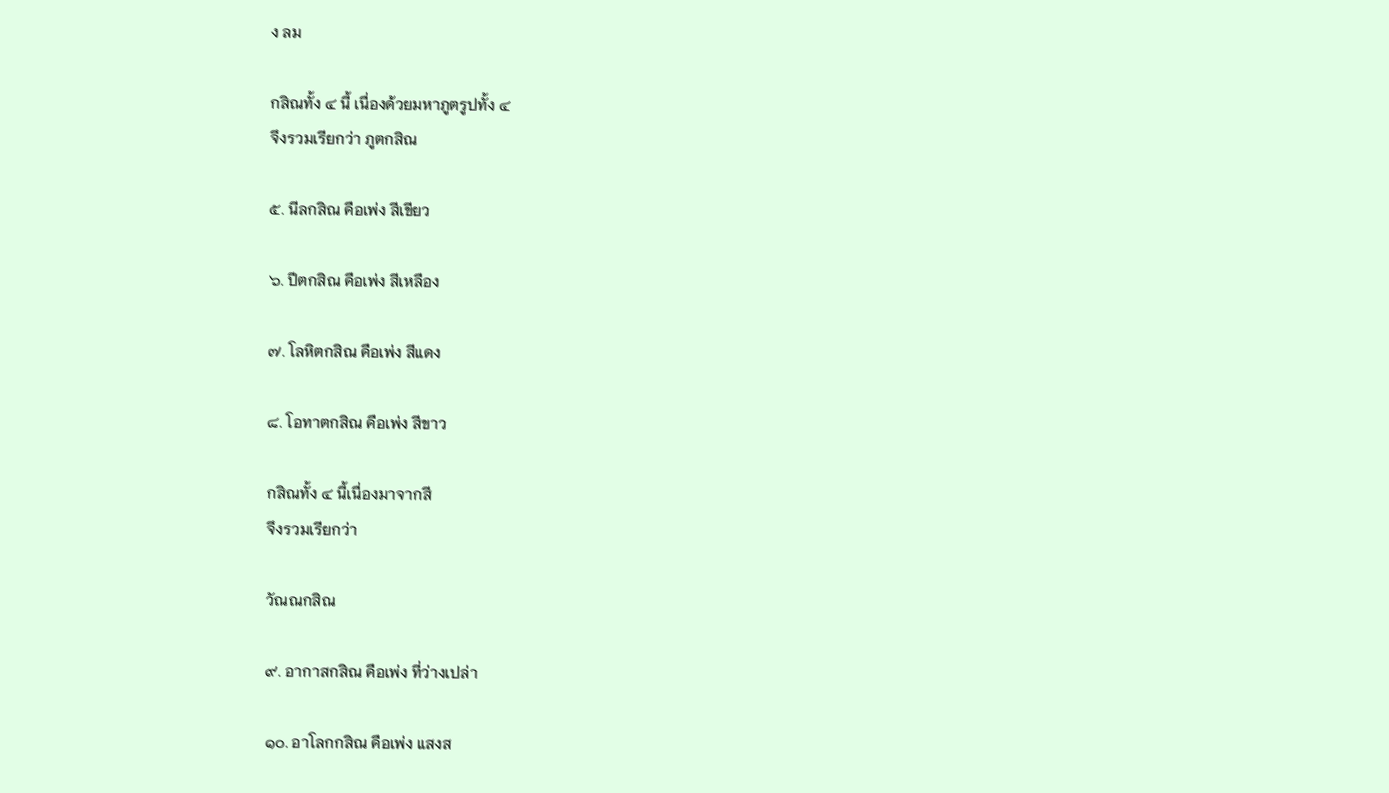ง ลม

กสิณทั้ง ๔ นี้ เนื่องด้วยมหาภูตรูปทั้ง ๔
จึงรวมเรียกว่า ภูตกสิณ

๕. นีลกสิณ คือเพ่ง สีเขียว

๖. ปีตกสิณ คือเพ่ง สีเหลือง

๗. โลหิตกสิณ คือเพ่ง สีแดง

๘. โอทาตกสิณ คือเพ่ง สีขาว

กสิณทั้ง ๔ นี้เนื่องมาจากสี
จึงรวมเรียกว่า

วัณณกสิณ

๙. อากาสกสิณ คือเพ่ง ที่ว่างเปล่า

๑๐. อาโลกกสิณ คือเพ่ง แสงส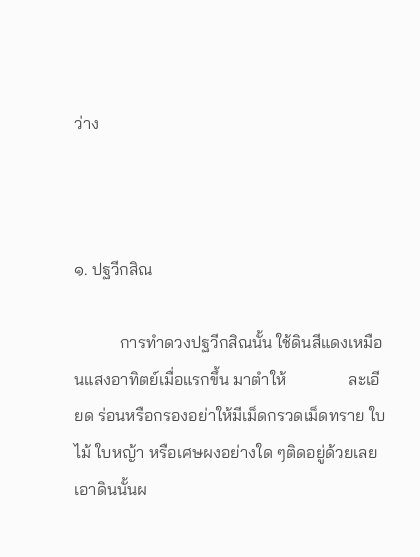ว่าง



๑. ปฐวีกสิณ

           การทำดวงปฐวีกสิณนั้น ใช้ดินสีแดงเหมือนแสงอาทิตย์เมื่อแรกขึ้น มาตำให้               ละเอียด ร่อนหรือกรองอย่าให้มีเม็ดกรวดเม็ดทราย ใบไม้ ใบหญ้า หรือเศษผงอย่างใด ๆติดอยู่ด้วยเลย เอาดินนั้นผ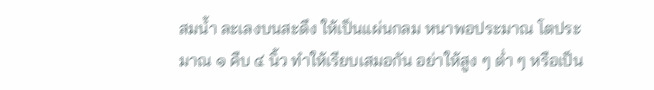สมน้ำ ละเลงบนสะดึง ให้เป็นแผ่นกลม หนาพอประมาณ โตประมาณ ๑ คืบ ๔ นิ้ว ทำให้เรียบเสมอกัน อย่าให้สูง ๆ ต่ำ ๆ หรือเป็น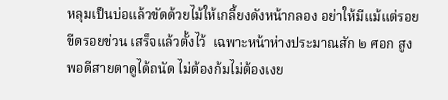หลุมเป็นบ่อแล้วขัดด้วยไม้ให้เกลี้ยงดังหน้ากลอง อย่าให้มีแม้แต่รอยขีดรอยข่วน เสร็จแล้วตั้งไว้  เฉพาะหน้าห่างประมาณสัก ๒ ศอก สูงพอดีสายตาดูได้ถนัด ไม่ต้องก้มไม่ต้องเงย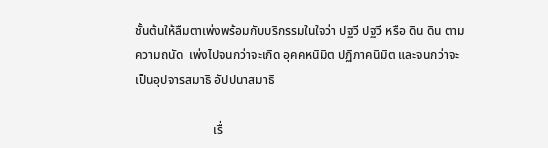ชั้นต้นให้ลืมตาเพ่งพร้อมกับบริกรรมในใจว่า ปฐวี ปฐวี หรือ ดิน ดิน ตามความถนัด  เพ่งไปจนกว่าจะเกิด อุคคหนิมิต ปฏิภาคนิมิต และจนกว่าจะเป็นอุปจารสมาธิ อัปปนาสมาธิ

                         เรื่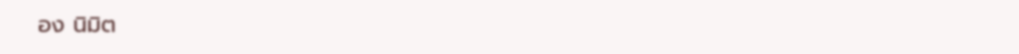อง นิมิต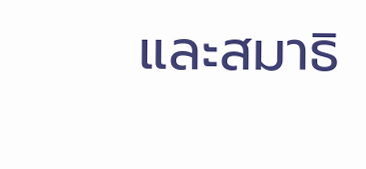และสมาธิ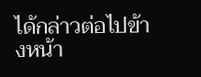ได้กล่าวต่อไปข้างหน้า